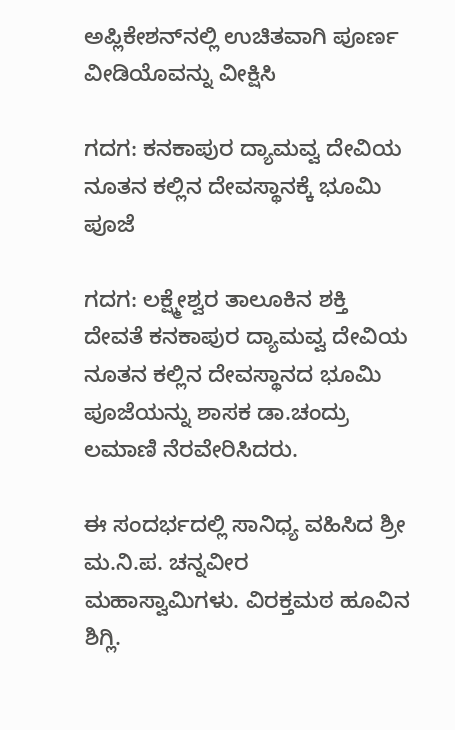ಅಪ್ಲಿಕೇಶನ್‌ನಲ್ಲಿ ಉಚಿತವಾಗಿ ಪೂರ್ಣ ವೀಡಿಯೊವನ್ನು ವೀಕ್ಷಿಸಿ

ಗದಗ: ಕನಕಾಪುರ ದ್ಯಾಮವ್ವ ದೇವಿಯ ನೂತನ ಕಲ್ಲಿನ ದೇವಸ್ಥಾನಕ್ಕೆ ಭೂಮಿ ಪೂಜೆ

ಗದಗ: ಲಕ್ಷ್ಮೇಶ್ವರ ತಾಲೂಕಿನ ಶಕ್ತಿ ದೇವತೆ ಕನಕಾಪುರ ದ್ಯಾಮವ್ವ ದೇವಿಯ ನೂತನ ಕಲ್ಲಿನ ದೇವಸ್ಥಾನದ ಭೂಮಿ ಪೂಜೆಯನ್ನು ಶಾಸಕ ಡಾ.ಚಂದ್ರು ಲಮಾಣಿ ನೆರವೇರಿಸಿದರು.

ಈ ಸಂದರ್ಭದಲ್ಲಿ ಸಾನಿಧ್ಯ ವಹಿಸಿದ ಶ್ರೀ ಮ.ನಿ.ಪ. ಚನ್ನವೀರ ಮಹಾಸ್ವಾಮಿಗಳು. ವಿರಕ್ತಮಠ ಹೂವಿನ ಶಿಗ್ಲಿ.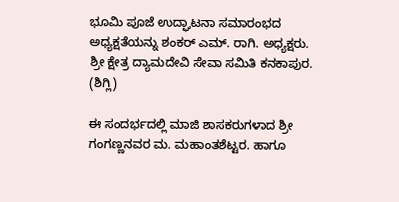ಭೂಮಿ ಪೂಜೆ ಉದ್ಘಾಟನಾ ಸಮಾರಂಭದ ಅಧ್ಯಕ್ಷತೆಯನ್ನು ಶಂಕರ್ ಎಮ್. ರಾಗಿ. ಅಧ್ಯಕ್ಷರು. ಶ್ರೀ ಕ್ಷೇತ್ರ ದ್ಯಾಮದೇವಿ ಸೇವಾ ಸಮಿತಿ ಕನಕಾಪುರ. (ಶಿಗ್ಲಿ)

ಈ ಸಂದರ್ಭದಲ್ಲಿ ಮಾಜಿ ಶಾಸಕರುಗಳಾದ ಶ್ರೀ ಗಂಗಣ್ಣನವರ ಮ. ಮಹಾಂತಶೆಟ್ಟರ. ಹಾಗೂ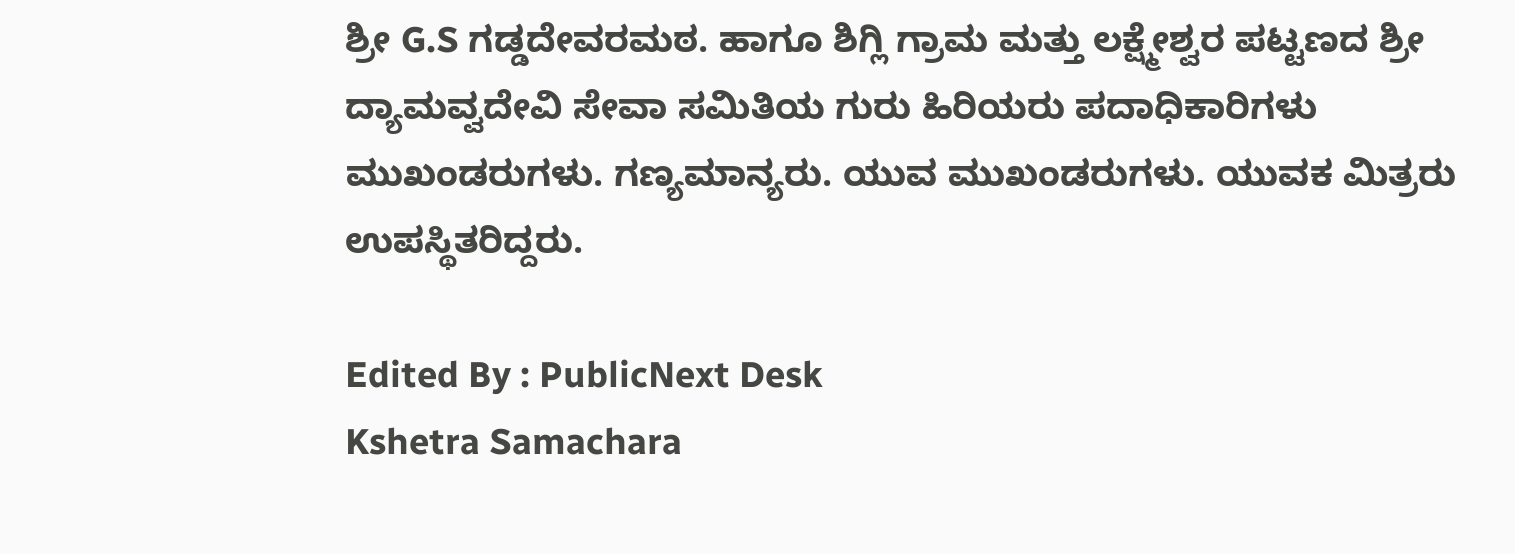ಶ್ರೀ G.S ಗಡ್ಡದೇವರಮಠ. ಹಾಗೂ ಶಿಗ್ಲಿ ಗ್ರಾಮ ಮತ್ತು ಲಕ್ಷ್ಮೇಶ್ವರ ಪಟ್ಟಣದ ಶ್ರೀ ದ್ಯಾಮವ್ವದೇವಿ ಸೇವಾ ಸಮಿತಿಯ ಗುರು ಹಿರಿಯರು ಪದಾಧಿಕಾರಿಗಳು ಮುಖಂಡರುಗಳು. ಗಣ್ಯಮಾನ್ಯರು. ಯುವ ಮುಖಂಡರುಗಳು. ಯುವಕ ಮಿತ್ರರು ಉಪಸ್ಥಿತರಿದ್ದರು.

Edited By : PublicNext Desk
Kshetra Samachara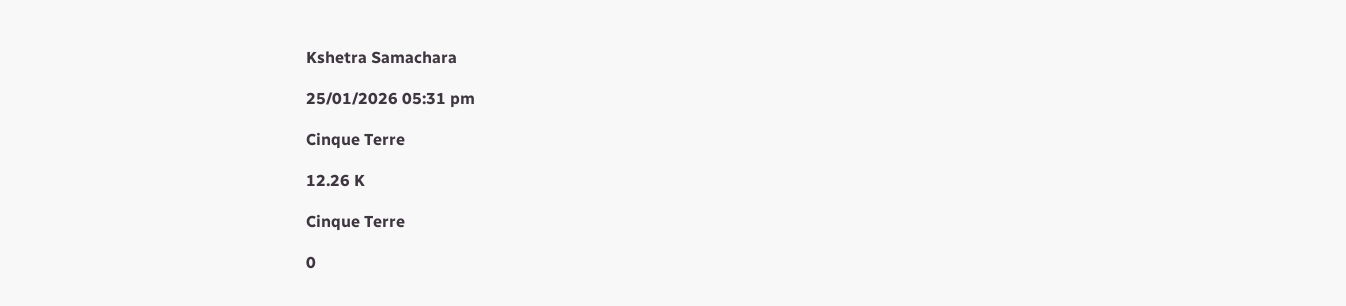Kshetra Samachara

25/01/2026 05:31 pm

Cinque Terre

12.26 K

Cinque Terre

0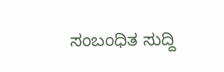ಸಂಬಂಧಿತ ಸುದ್ದಿ